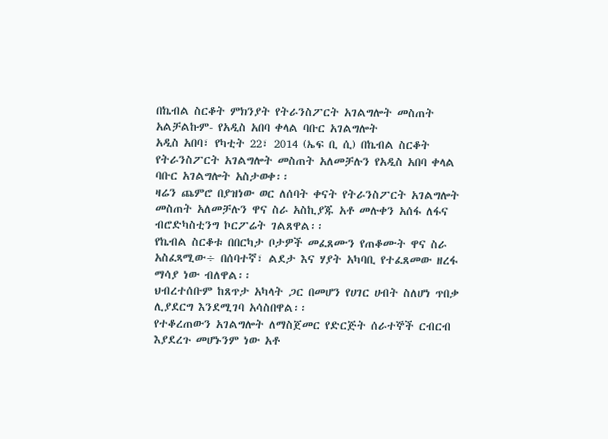በኬብል ስርቆት ምክንያት የትራንስፖርት አገልግሎት መስጠት አልቻልኩም- የአዲስ አበባ ቀላል ባቡር አገልግሎት
አዲስ አበባ፣ የካቲት 22፣ 2014 (ኤፍ ቢ ሲ) በኬብል ስርቆት የትራንስፖርት አገልግሎት መስጠት አለመቻሉን የአዲስ አበባ ቀላል ባቡር አገልግሎት አስታወቀ፡፡
ዛሬን ጨምሮ በያዝነው ወር ለሰባት ቀናት የትራንስፖርት አገልግሎት መስጠት አለመቻሉን ዋና ስራ አስኪያጁ አቶ መሉቀን አሰፋ ለፋና ብሮድካስቲንግ ኮርፖሬት ገልጸዋል፡፡
የኬብል ስርቆቱ በበርካታ ቦታዎች መፈጸሙን የጠቆሙት ዋና ስራ አስፈጻሚው÷ በሰባተኛ፣ ልደታ እና ሃያት አካባቢ የተፈጸመው ዘረፋ ማሳያ ነው ብለዋል፡፡
ህብረተሰቡም ከጸጥታ አካላት ጋር በመሆን የሀገር ሀብት ስለሆነ ጥበቃ ሊያደርግ እንደሚገባ አሳስበዋል፡፡
የተቆረጠውን አገልግሎት ለማስጀመር የድርጅት ሰራተኞች ርብርብ እያደረጉ መሆኑንም ነው አቶ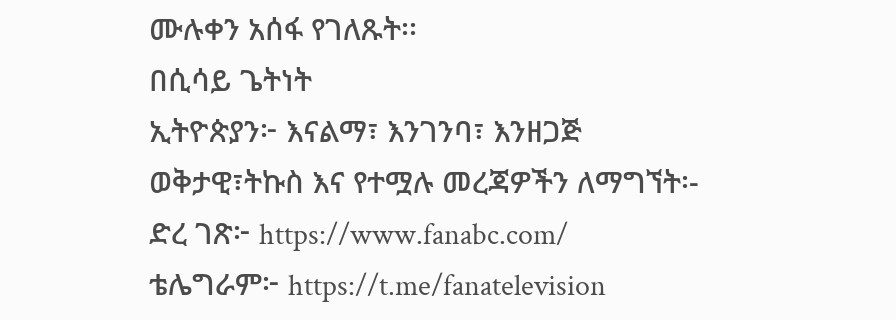ሙሉቀን አሰፋ የገለጹት፡፡
በሲሳይ ጌትነት
ኢትዮጵያን፦ እናልማ፣ እንገንባ፣ እንዘጋጅ
ወቅታዊ፣ትኩስ እና የተሟሉ መረጃዎችን ለማግኘት፡-
ድረ ገጽ፦ https://www.fanabc.com/
ቴሌግራም፦ https://t.me/fanatelevision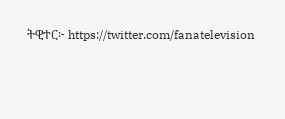ትዊተር፦ https://twitter.com/fanatelevision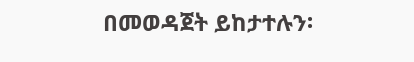በመወዳጀት ይከታተሉን፡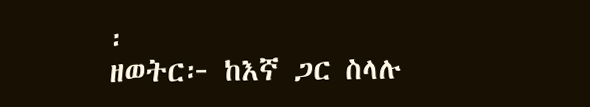፡
ዘወትር፦ ከእኛ ጋር ስላሉ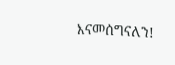እናመሰግናለን!